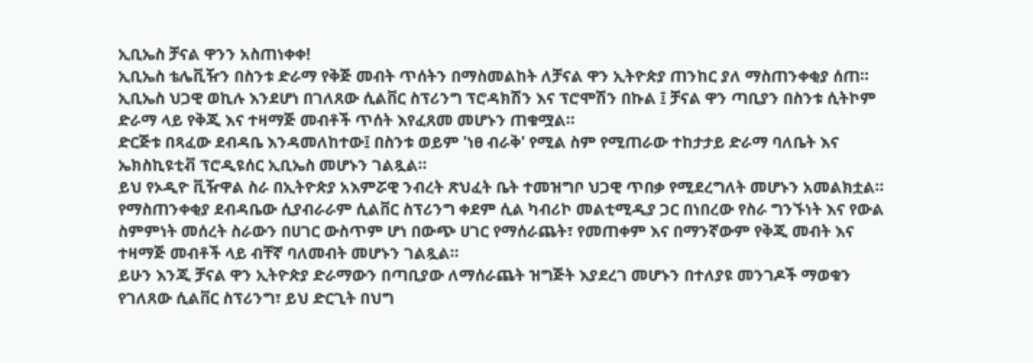ኢቢኤስ ቻናል ዋንን አስጠነቀቀ!
ኢቢኤስ ቴሌቪዥን በስንቱ ድራማ የቅጅ መብት ጥሰትን በማስመልከት ለቻናል ዋን ኢትዮጵያ ጠንከር ያለ ማስጠንቀቂያ ሰጠ።
ኢቢኤስ ህጋዊ ወኪሉ እንደሆነ በገለጸው ሲልቨር ስፕሪንግ ፕሮዳክሽን እና ፕሮሞሽን በኩል ፤ ቻናል ዋን ጣቢያን በስንቱ ሲትኮም ድራማ ላይ የቅጂ እና ተዛማጅ መብቶች ጥሰት እየፈጸመ መሆኑን ጠቁሟል።
ድርጅቱ በጻፈው ደብዳቤ እንዳመለከተው፤ በስንቱ ወይም 'ነፀ ብራቅ' የሚል ስም የሚጠራው ተከታታይ ድራማ ባለቤት እና ኤክስኪዩቲቭ ፕሮዲዩሰር ኢቢኤስ መሆኑን ገልጿል።
ይህ የኦዲዮ ቪዥዋል ስራ በኢትዮጵያ አእምሯዊ ንብረት ጽህፈት ቤት ተመዝግቦ ህጋዊ ጥበቃ የሚደረግለት መሆኑን አመልክቷል።
የማስጠንቀቂያ ደብዳቤው ሲያብራራም ሲልቨር ስፕሪንግ ቀደም ሲል ካብሪኮ መልቲሚዲያ ጋር በነበረው የስራ ግንኙነት እና የውል ስምምነት መሰረት ስራውን በሀገር ውስጥም ሆነ በውጭ ሀገር የማሰራጨት፣ የመጠቀም እና በማንኛውም የቅጂ መብት እና ተዛማጅ መብቶች ላይ ብቸኛ ባለመብት መሆኑን ገልጿል።
ይሁን እንጂ ቻናል ዋን ኢትዮጵያ ድራማውን በጣቢያው ለማሰራጨት ዝግጅት እያደረገ መሆኑን በተለያዩ መንገዶች ማወቁን የገለጸው ሲልቨር ስፕሪንግ፣ ይህ ድርጊት በህግ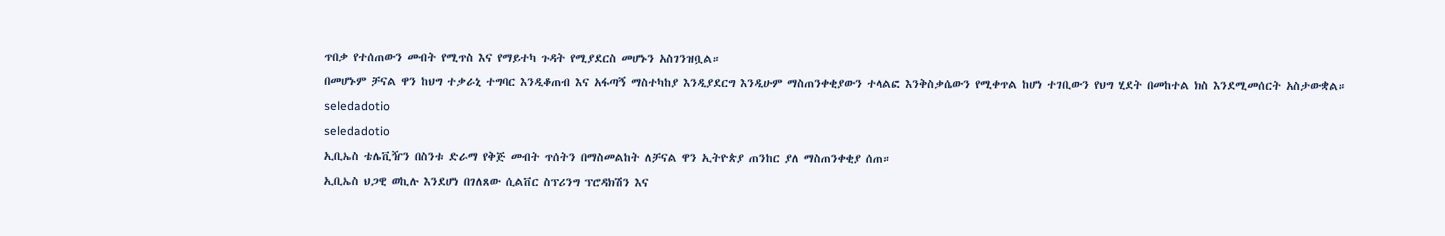ጥበቃ የተሰጠውን መብት የሚጥስ እና የማይተካ ጉዳት የሚያደርስ መሆኑን አስገንዝቧል።
በመሆኑም ቻናል ዋን ከህግ ተቃራኒ ተግባር እንዲቆጠብ እና አፋጣኝ ማስተካከያ እንዲያደርግ እንዲሁም ማስጠንቀቂያውን ተላልፎ እንቅስቃሴውን የሚቀጥል ከሆነ ተገቢውን የህግ ሂደት በመከተል ክስ እንደሚመሰርት አስታውቋል።
seledadotio
seledadotio
ኢቢኤስ ቴሌቪዥን በስንቱ ድራማ የቅጅ መብት ጥሰትን በማስመልከት ለቻናል ዋን ኢትዮጵያ ጠንከር ያለ ማስጠንቀቂያ ሰጠ።
ኢቢኤስ ህጋዊ ወኪሉ እንደሆነ በገለጸው ሲልቨር ስፕሪንግ ፕሮዳክሽን እና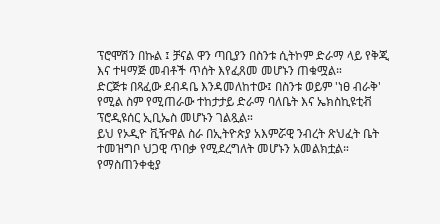ፕሮሞሽን በኩል ፤ ቻናል ዋን ጣቢያን በስንቱ ሲትኮም ድራማ ላይ የቅጂ እና ተዛማጅ መብቶች ጥሰት እየፈጸመ መሆኑን ጠቁሟል።
ድርጅቱ በጻፈው ደብዳቤ እንዳመለከተው፤ በስንቱ ወይም 'ነፀ ብራቅ' የሚል ስም የሚጠራው ተከታታይ ድራማ ባለቤት እና ኤክስኪዩቲቭ ፕሮዲዩሰር ኢቢኤስ መሆኑን ገልጿል።
ይህ የኦዲዮ ቪዥዋል ስራ በኢትዮጵያ አእምሯዊ ንብረት ጽህፈት ቤት ተመዝግቦ ህጋዊ ጥበቃ የሚደረግለት መሆኑን አመልክቷል።
የማስጠንቀቂያ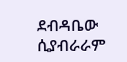ደብዳቤው ሲያብራራም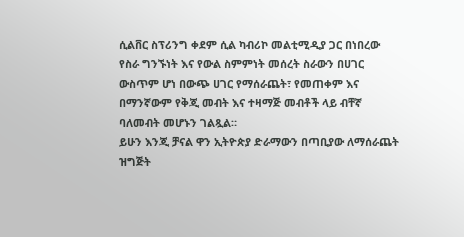ሲልቨር ስፕሪንግ ቀደም ሲል ካብሪኮ መልቲሚዲያ ጋር በነበረው የስራ ግንኙነት እና የውል ስምምነት መሰረት ስራውን በሀገር ውስጥም ሆነ በውጭ ሀገር የማሰራጨት፣ የመጠቀም እና በማንኛውም የቅጂ መብት እና ተዛማጅ መብቶች ላይ ብቸኛ ባለመብት መሆኑን ገልጿል።
ይሁን እንጂ ቻናል ዋን ኢትዮጵያ ድራማውን በጣቢያው ለማሰራጨት ዝግጅት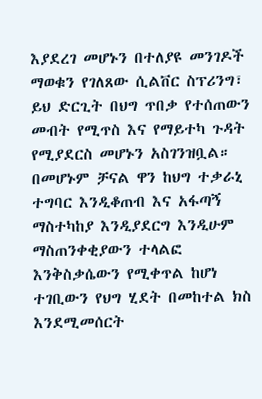እያደረገ መሆኑን በተለያዩ መንገዶች ማወቁን የገለጸው ሲልቨር ስፕሪንግ፣ ይህ ድርጊት በህግ ጥበቃ የተሰጠውን መብት የሚጥስ እና የማይተካ ጉዳት የሚያደርስ መሆኑን አስገንዝቧል።
በመሆኑም ቻናል ዋን ከህግ ተቃራኒ ተግባር እንዲቆጠብ እና አፋጣኝ ማስተካከያ እንዲያደርግ እንዲሁም ማስጠንቀቂያውን ተላልፎ እንቅስቃሴውን የሚቀጥል ከሆነ ተገቢውን የህግ ሂደት በመከተል ክስ እንደሚመሰርት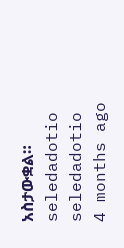አስታውቋል።
seledadotio
seledadotio
4 months ago